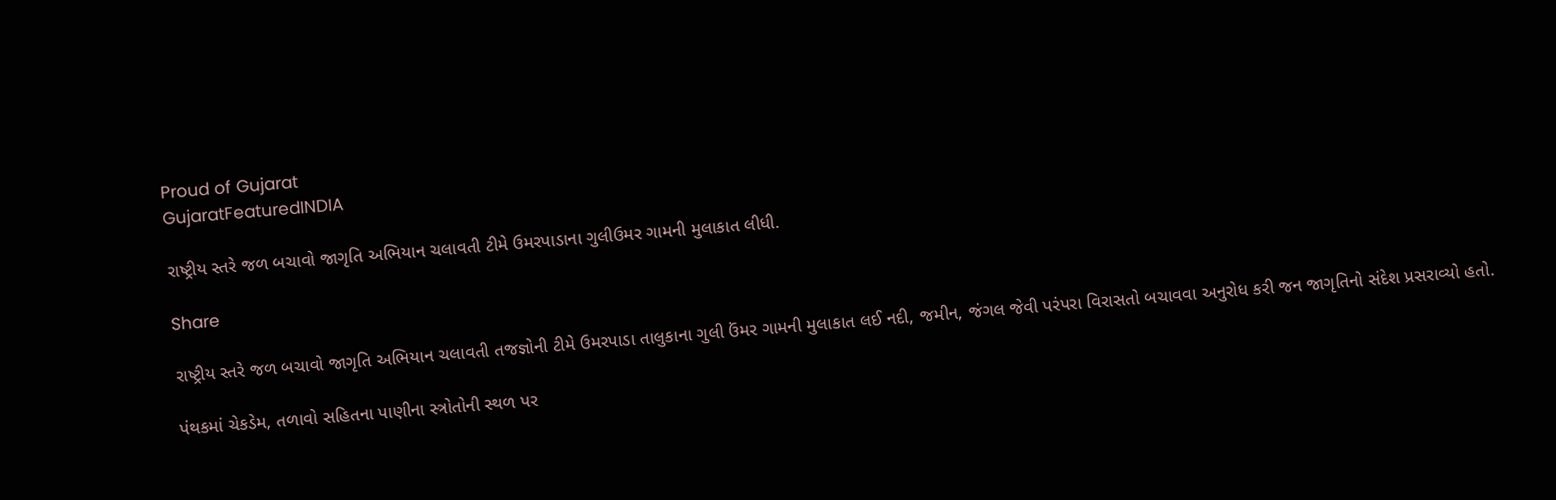Proud of Gujarat
GujaratFeaturedINDIA

રાષ્ટ્રીય સ્તરે જળ બચાવો જાગૃતિ અભિયાન ચલાવતી ટીમે ઉમરપાડાના ગુલીઉમર ગામની મુલાકાત લીધી.

Share

રાષ્ટ્રીય સ્તરે જળ બચાવો જાગૃતિ અભિયાન ચલાવતી તજજ્ઞોની ટીમે ઉમરપાડા તાલુકાના ગુલી ઉંમર ગામની મુલાકાત લઈ નદી, જમીન, જંગલ જેવી પરંપરા વિરાસતો બચાવવા અનુરોધ કરી જન જાગૃતિનો સંદેશ પ્રસરાવ્યો હતો.

પંથકમાં ચેકડેમ, તળાવો સહિતના પાણીના સ્ત્રોતોની સ્થળ પર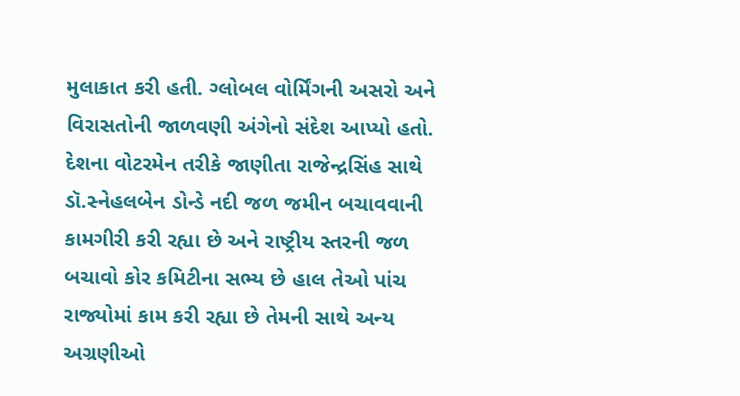મુલાકાત કરી હતી. ગ્લોબલ વોર્મિંગની અસરો અને વિરાસતોની જાળવણી અંગેનો સંદેશ આપ્યો હતો. દેશના વોટરમેન તરીકે જાણીતા રાજેન્દ્રસિંહ સાથે ડૉ.સ્નેહલબેન ડોન્ડે નદી જળ જમીન બચાવવાની કામગીરી કરી રહ્યા છે અને રાષ્ટ્રીય સ્તરની જળ બચાવો કોર કમિટીના સભ્ય છે હાલ તેઓ પાંચ રાજ્યોમાં કામ કરી રહ્યા છે તેમની સાથે અન્ય અગ્રણીઓ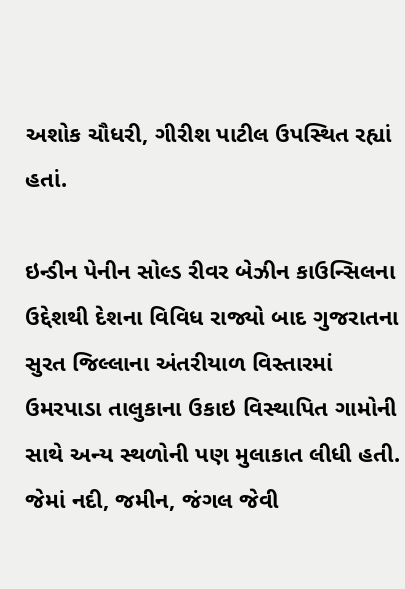અશોક ચૌધરી, ગીરીશ પાટીલ ઉપસ્થિત રહ્યાં હતાં.

ઇન્ડીન પેનીન સોલ્ડ રીવર બેઝીન કાઉન્સિલના ઉદ્દેશથી દેશના વિવિધ રાજ્યો બાદ ગુજરાતના સુરત જિલ્લાના અંતરીયાળ વિસ્તારમાં ઉમરપાડા તાલુકાના ઉકાઇ વિસ્થાપિત ગામોની સાથે અન્ય સ્થળોની પણ મુલાકાત લીધી હતી. જેમાં નદી, જમીન, જંગલ જેવી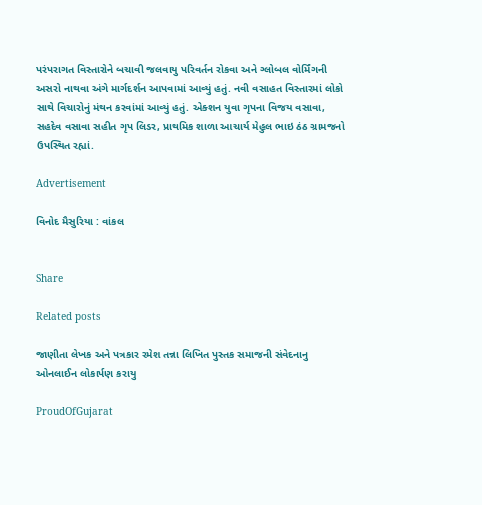પરંપરાગત વિસ્તારોને બચાવી જલવાયુ પરિવર્તન રોકવા અને ગ્લોબલ વોર્મિંગની અસરો નાથવા અંગે માર્ગદર્શન આપવામાં આવ્યું હતું. નવી વસાહત વિસ્તારમાં લોકો સાથે વિચારોનું મંથન કરવાંમાં આવ્યું હતું. એક્શન યુવા ગૃપના વિજય વસાવા, સહદેવ વસાવા સહીત ગૃપ લિડર, પ્રાથમિક શાળા આચાર્ય મેહુલ ભાઇ ઠંઠ ગ્રામજનો ઉપસ્થિત રહ્યાં.

Advertisement

વિનોદ મૈસુરિયા : વાંકલ


Share

Related posts

જાણીતા લેખક અને પત્રકાર રમેશ તન્ના લિખિત પુસ્તક સમાજની સંવેદનાનુ ઓનલાઈન લોકાર્પણ કરાયુ

ProudOfGujarat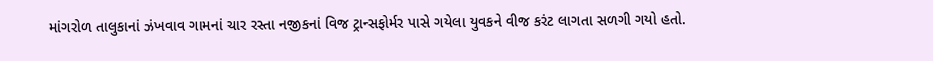માંગરોળ તાલુકાનાં ઝંખવાવ ગામનાં ચાર રસ્તા નજીકનાં વિજ ટ્રાન્સફોર્મર પાસે ગયેલા યુવકને વીજ કરંટ લાગતા સળગી ગયો હતો.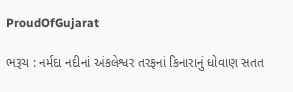ProudOfGujarat

ભરૂચ : નર્મદા નદીનાં અંકલેશ્વર તરફનાં કિનારાનું ધોવાણ સતત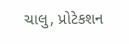ચાલુ, પ્રોટેકશન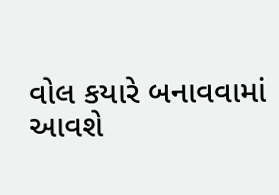વોલ કયારે બનાવવામાં આવશે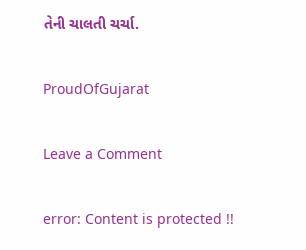તેની ચાલતી ચર્ચા.

ProudOfGujarat

Leave a Comment

error: Content is protected !!